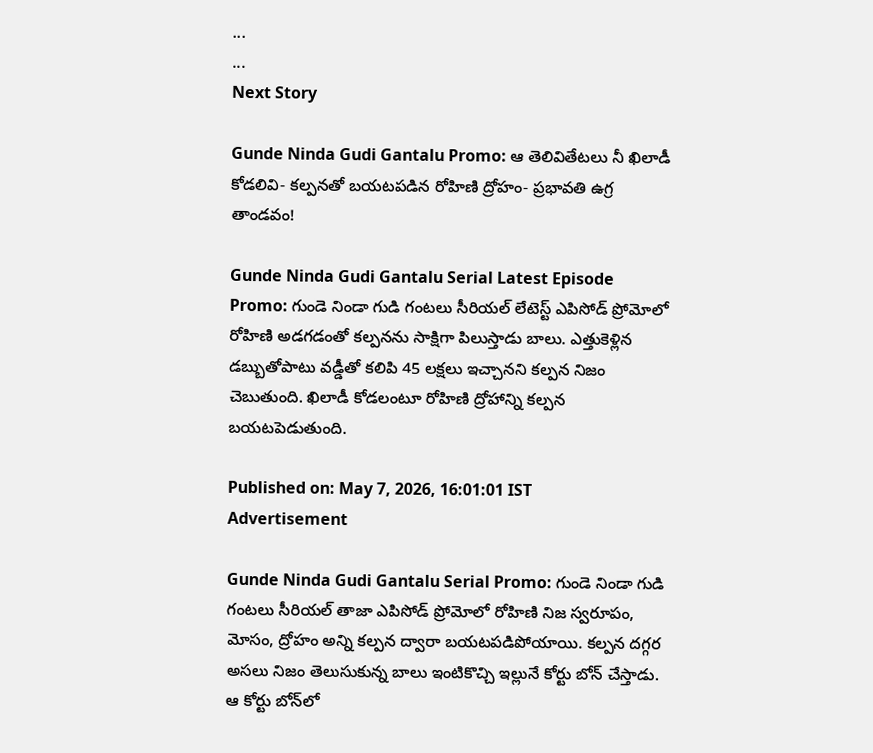...
...
Next Story

Gunde Ninda Gudi Gantalu Promo: ఆ తెలివితేటలు నీ ఖిలాడీ కోడలివి- కల్పనతో బయటపడిన రోహిణి ద్రోహం- ప్రభావతి ఉగ్ర తాండవం!

Gunde Ninda Gudi Gantalu Serial Latest Episode Promo: గుండె నిండా గుడి గంటలు సీరియల్ లేటెస్ట్ ఎపిసోడ్‌ ప్రోమోలో రోహిణి అడగడంతో కల్పనను సాక్షిగా పిలుస్తాడు బాలు. ఎత్తుకెళ్లిన డబ్బుతోపాటు వడ్డీతో కలిపి 45 లక్షలు ఇచ్చానని కల్పన నిజం చెబుతుంది. ఖిలాడీ కోడలంటూ రోహిణి ద్రోహాన్ని కల్పన బయటపెడుతుంది.

Published on: May 7, 2026, 16:01:01 IST
Advertisement

Gunde Ninda Gudi Gantalu Serial Promo: గుండె నిండా గుడి గంటలు సీరియల్ తాజా ఎపిసోడ్ ప్రోమోలో రోహిణి నిజ స్వరూపం, మోసం, ద్రోహం అన్ని కల్పన ద్వారా బయటపడిపోయాయి. కల్పన దగ్గర అసలు నిజం తెలుసుకున్న బాలు ఇంటికొచ్చి ఇల్లునే కోర్టు బోన్ చేస్తాడు. ఆ కోర్టు బోన్‌లో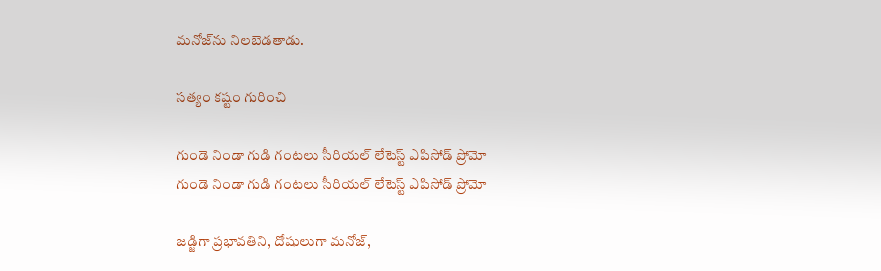మనోజ్‌ను నిలబెడతాడు.

సత్యం కష్టం గురించి

గుండె నిండా గుడి గంటలు సీరియల్ లేటెస్ట్ ఎపిసోడ్ ప్రోమో
గుండె నిండా గుడి గంటలు సీరియల్ లేటెస్ట్ ఎపిసోడ్ ప్రోమో

జడ్జిగా ప్రభావతిని, దోషులుగా మనోజ్,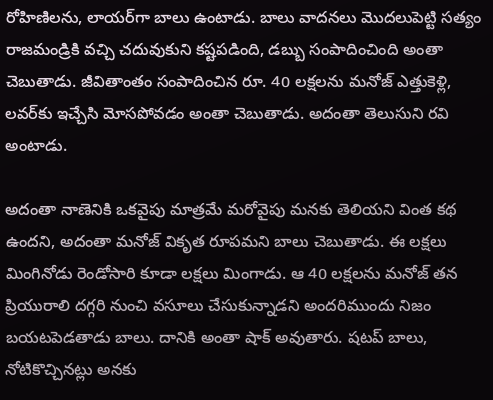రోహిణిలను, లాయర్‌గా బాలు ఉంటాడు. బాలు వాదనలు మొదలుపెట్టి సత్యం రాజమండ్రికి వచ్చి చదువుకుని కష్టపడింది, డబ్బు సంపాదించింది అంతా చెబుతాడు. జీవితాంతం సంపాదించిన రూ. 40 లక్షలను మనోజ్ ఎత్తుకెళ్లి, లవర్‌కు ఇచ్చేసి మోసపోవడం అంతా చెబుతాడు. అదంతా తెలుసుని రవి అంటాడు.

అదంతా నాణెనికి ఒకవైపు మాత్రమే మరోవైపు మనకు తెలియని వింత కథ ఉందని, అదంతా మనోజ్ వికృత రూపమని బాలు చెబుతాడు. ఈ లక్షలు మింగినోడు రెండోసారి కూడా లక్షలు మింగాడు. ఆ 40 లక్షలను మనోజ్ తన ప్రియురాలి దగ్గరి నుంచి వసూలు చేసుకున్నాడని అందరిముందు నిజం బయటపెడతాడు బాలు. దానికి అంతా షాక్ అవుతారు. షటప్ బాలు, నోటికొచ్చినట్లు అనకు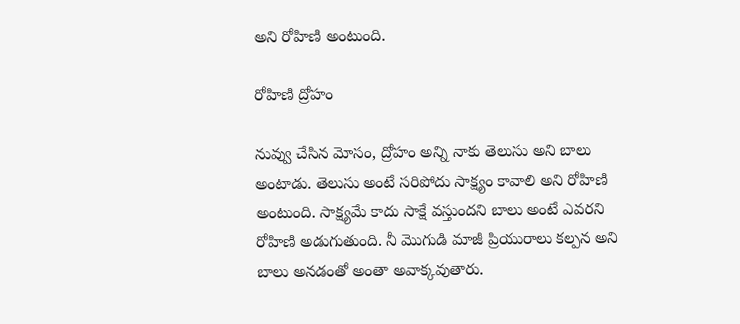అని రోహిణి అంటుంది.

రోహిణి ద్రోహం

నువ్వు చేసిన మోసం, ద్రోహం అన్ని నాకు తెలుసు అని బాలు అంటాడు. తెలుసు అంటే సరిపోదు సాక్ష్యం కావాలి అని రోహిణి అంటుంది. సాక్ష్యమే కాదు సాక్షే వస్తుందని బాలు అంటే ఎవరని రోహిణి అడుగుతుంది. నీ మొగుడి మాజీ ప్రియురాలు కల్పన అని బాలు అనడంతో అంతా అవాక్కవుతారు.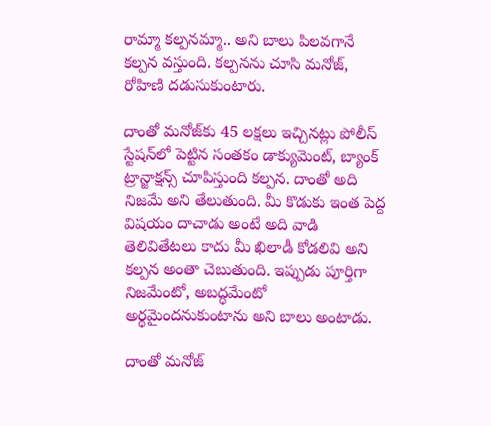రామ్మా కల్పనమ్మా.. అని బాలు పిలవగానే కల్పన వస్తుంది. కల్పనను చూసి మనోజ్, రోహిణి దడుసుకుంటారు.

దాంతో మనోజ్‌కు 45 లక్షలు ఇచ్చినట్లు పోలీస్ స్టేషన్‌లో పెట్టిన సంతకం డాక్యుమెంట్, బ్యాంక్ ట్రాన్జాక్షన్స్ చూపిస్తుంది కల్పన. దాంతో అది నిజమే అని తేలుతుంది. మీ కొడుకు ఇంత పెద్ద విషయం దాచాడు అంటే అది వాడి తెలివితేటలు కాదు మీ ఖిలాడీ కోడలివి అని కల్పన అంతా చెబుతుంది. ఇప్పుడు పూర్తిగా నిజమేంటో, అబద్ధమేంటో అర్థమైందనుకుంటాను అని బాలు అంటాడు.

దాంతో మనోజ్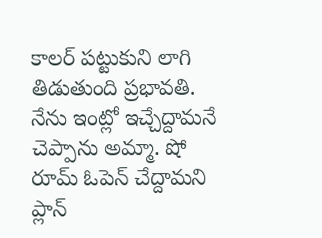కాలర్ పట్టుకుని లాగి తిడుతుంది ప్రభావతి. నేను ఇంట్లో ఇచ్చేద్దామనే చెప్పాను అమ్మా. షో రూమ్ ఓపెన్ చేద్దామని ప్లాన్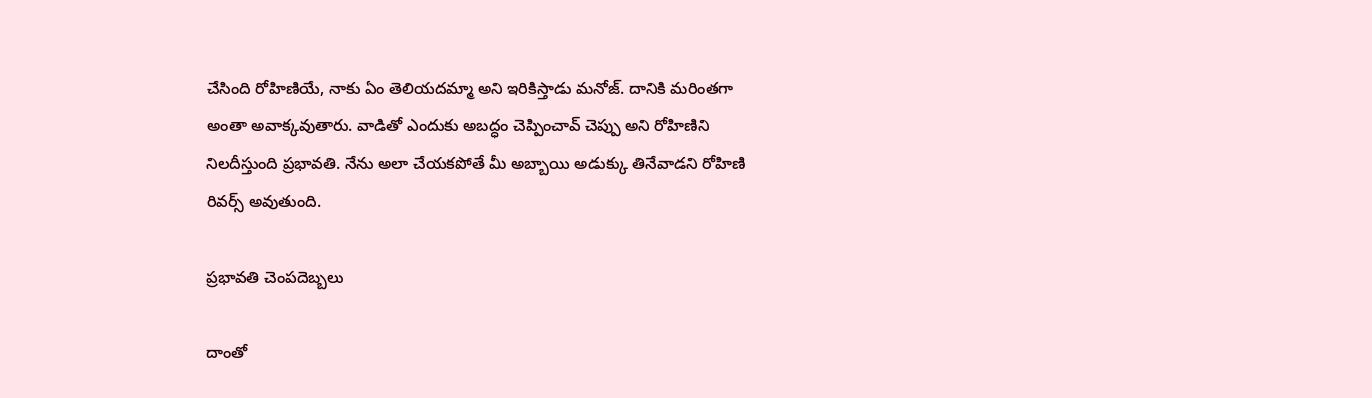చేసింది రోహిణియే, నాకు ఏం తెలియదమ్మా అని ఇరికిస్తాడు మనోజ్. దానికి మరింతగా అంతా అవాక్కవుతారు. వాడితో ఎందుకు అబద్ధం చెప్పించావ్ చెప్పు అని రోహిణిని నిలదీస్తుంది ప్రభావతి. నేను అలా చేయకపోతే మీ అబ్బాయి అడుక్కు తినేవాడని రోహిణి రివర్స్ అవుతుంది.

ప్రభావతి చెంపదెబ్బలు

దాంతో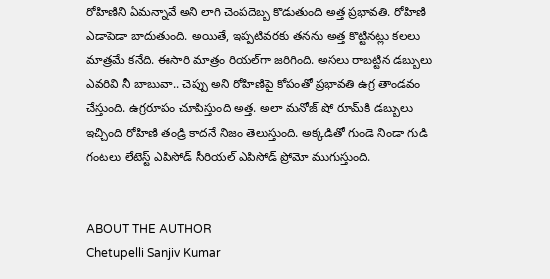రోహిణిని ఏమన్నావే అని లాగి చెంపదెబ్బ కొడుతుంది అత్త ప్రభావతి. రోహిణి ఎడాపెడా బాదుతుంది. అయితే, ఇప్పటివరకు తనను అత్త కొట్టినట్లు కలలు మాత్రమే కనేది. ఈసారి మాత్రం రియల్‌గా జరిగింది. అసలు రాబట్టిన డబ్బులు ఎవరివి నీ బాబువా.. చెప్పు అని రోహిణిపై కోపంతో ప్రభావతి ఉగ్ర తాండవం చేస్తుంది. ఉగ్రరూపం చూపిస్తుంది అత్త. అలా మనోజ్ షో రూమ్‌కి డబ్బులు ఇచ్చింది రోహిణి తండ్రి కాదనే నిజం తెలుస్తుంది. అక్కడితో గుండె నిండా గుడి గంటలు లేటెస్ట్ ఎపిసోడ్ సీరియల్ ఎపిసోడ్ ప్రోమో ముగుస్తుంది.


ABOUT THE AUTHOR
Chetupelli Sanjiv Kumar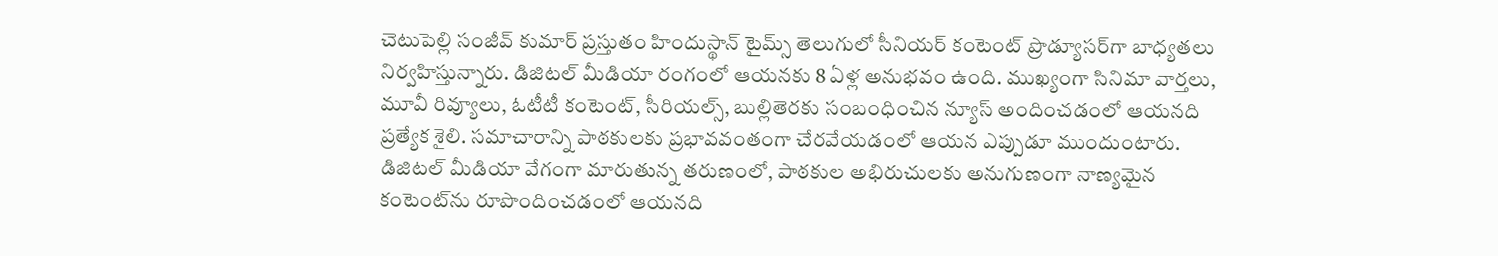చెటుపెల్లి సంజీవ్ కుమార్ ప్రస్తుతం హిందుస్థాన్ టైమ్స్ తెలుగులో సీనియర్ కంటెంట్ ప్రొడ్యూసర్‌గా బాధ్యతలు నిర్వహిస్తున్నారు. డిజిటల్ మీడియా రంగంలో ఆయనకు 8 ఏళ్ల అనుభవం ఉంది. ముఖ్యంగా సినిమా వార్తలు, మూవీ రివ్యూలు, ఓటీటీ కంటెంట్, సీరియల్స్, బుల్లితెరకు సంబంధించిన న్యూస్ అందించడంలో ఆయనది ప్రత్యేక శైలి. సమాచారాన్ని పాఠకులకు ప్రభావవంతంగా చేరవేయడంలో ఆయన ఎప్పుడూ ముందుంటారు. డిజిటల్ మీడియా వేగంగా మారుతున్న తరుణంలో, పాఠకుల అభిరుచులకు అనుగుణంగా నాణ్యమైన కంటెంట్‌ను రూపొందించడంలో ఆయనది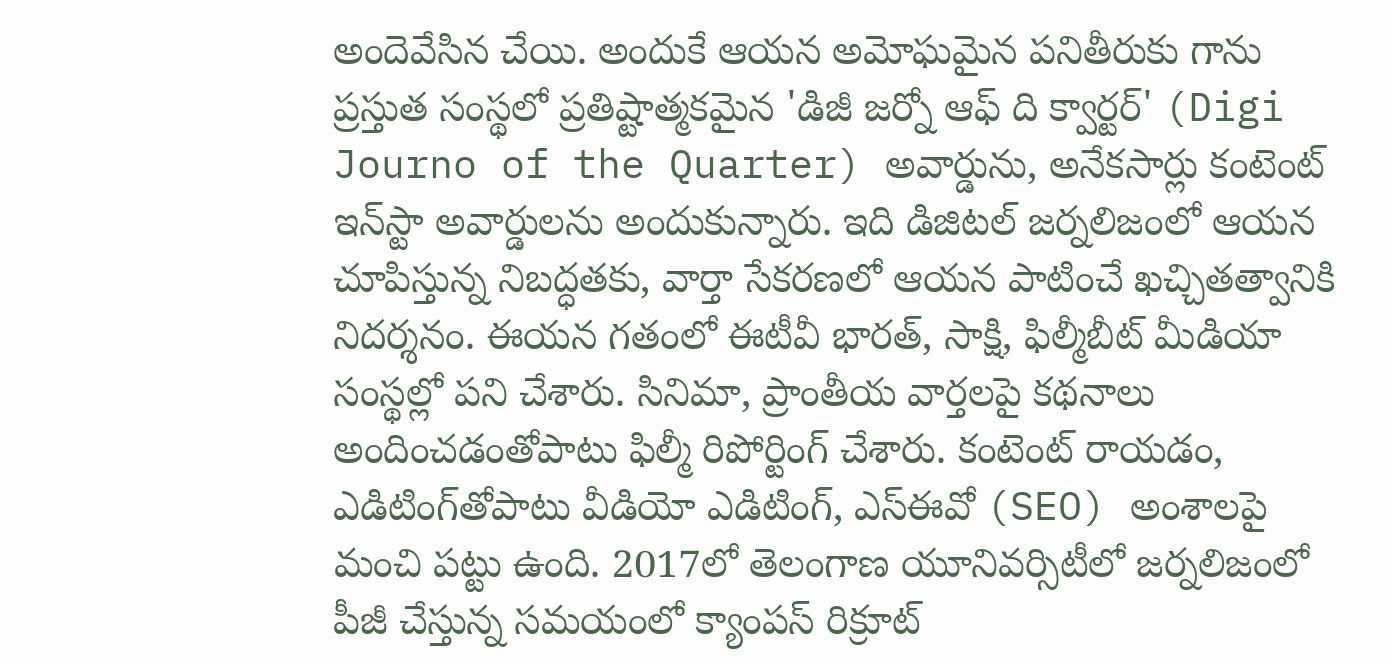అందెవేసిన చేయి. అందుకే ఆయన అమోఘమైన పనితీరుకు గాను ప్రస్తుత సంస్థలో ప్రతిష్టాత్మకమైన 'డిజీ జర్నో ఆఫ్ ది క్వార్టర్' (Digi Journo of the Quarter) అవార్డును, అనేకసార్లు కంటెంట్ ఇన్‌స్టా అవార్డులను అందుకున్నారు. ఇది డిజిటల్ జర్నలిజంలో ఆయన చూపిస్తున్న నిబద్ధతకు, వార్తా సేకరణలో ఆయన పాటించే ఖచ్చితత్వానికి నిదర్శనం. ఈయన గతంలో ఈటీవీ భారత్, సాక్షి, ఫిల్మీబీట్ మీడియా సంస్థల్లో పని చేశారు. సినిమా, ప్రాంతీయ వార్తలపై కథనాలు అందించడంతోపాటు ఫిల్మీ రిపోర్టింగ్ చేశారు. కంటెంట్ రాయడం, ఎడిటింగ్‌తోపాటు వీడియో ఎడిటింగ్, ఎస్‌ఈవో (SEO) అంశాలపై మంచి పట్టు ఉంది. 2017లో తెలంగాణ యూనివర్సిటీలో జర్నలిజంలో పీజీ చేస్తున్న సమయంలో క్యాంపస్ రిక్రూట్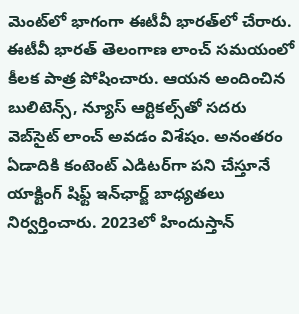మెంట్‌లో భాగంగా ఈటీవీ భారత్‌లో చేరారు. ఈటీవీ భారత్ తెలంగాణ లాంచ్ సమయంలో కీలక పాత్ర పోషించారు. ఆయన అందించిన బులిటెన్స్, న్యూస్ ఆర్టికల్స్‌తో సదరు వెబ్‌సైట్ లాంచ్ అవడం విశేషం. అనంతరం ఏడాదికి కంటెంట్ ఎడిటర్‌గా పని చేస్తూనే యాక్టింగ్ షిఫ్ట్ ఇన్‌ఛార్జ్ బాధ్యతలు నిర్వర్తించారు. 2023లో హిందుస్తాన్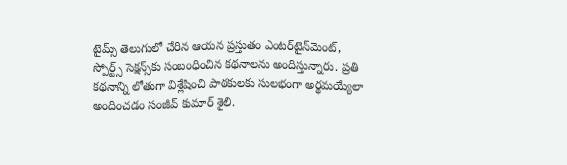టైమ్స్ తెలుగులో చేరిన ఆయన ప్రస్తుతం ఎంటర్‌టైన్‌మెంట్, స్పోర్ట్స్ సెక్షన్స్‌కు సంబంధించిన కథనాలను అందిస్తున్నారు. ప్రతి కథనాన్ని లోతుగా విశ్లేషించి పాఠకులకు సులభంగా అర్థమయ్యేలా అందించడం సంజీవ్ కుమార్ శైలి.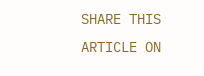SHARE THIS ARTICLE ON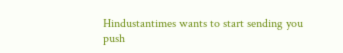Hindustantimes wants to start sending you push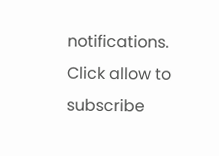notifications. Click allow to subscribe